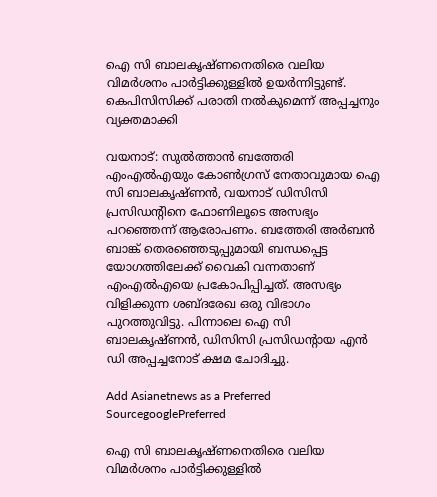ഐ സി ബാലകൃഷ്ണനെതിരെ വലിയ വിമര്‍ശനം പാര്‍ട്ടിക്കുള്ളില്‍ ഉയര്‍ന്നിട്ടുണ്ട്. കെപിസിസിക്ക് പരാതി നൽകുമെന്ന് അപ്പച്ചനും വ്യക്തമാക്കി

വയനാട്: സുൽത്താൻ ബത്തേരി എംഎൽഎയും കോൺഗ്രസ് നേതാവുമായ ഐ സി ബാലകൃഷ്ണൻ, വയനാട് ഡിസിസി പ്രസിഡന്‍റിനെ ഫോണിലൂടെ അസഭ്യം പറഞ്ഞെന്ന് ആരോപണം. ബത്തേരി അർബൻ ബാങ്ക് തെരഞ്ഞെടുപ്പുമായി ബന്ധപ്പെട്ട യോഗത്തിലേക്ക് വൈകി വന്നതാണ് എംഎൽഎയെ പ്രകോപിപ്പിച്ചത്. അസഭ്യം വിളിക്കുന്ന ശബ്‍ദരേഖ ഒരു വിഭാഗം പുറത്തുവിട്ടു. പിന്നാലെ ഐ സി ബാലകൃഷ്ണൻ, ഡിസിസി പ്രസിഡന്‍റായ എൻ ഡി അപ്പച്ചനോട് ക്ഷമ ചോദിച്ചു.

Add Asianetnews as a Preferred SourcegooglePreferred

ഐ സി ബാലകൃഷ്ണനെതിരെ വലിയ വിമര്‍ശനം പാര്‍ട്ടിക്കുള്ളില്‍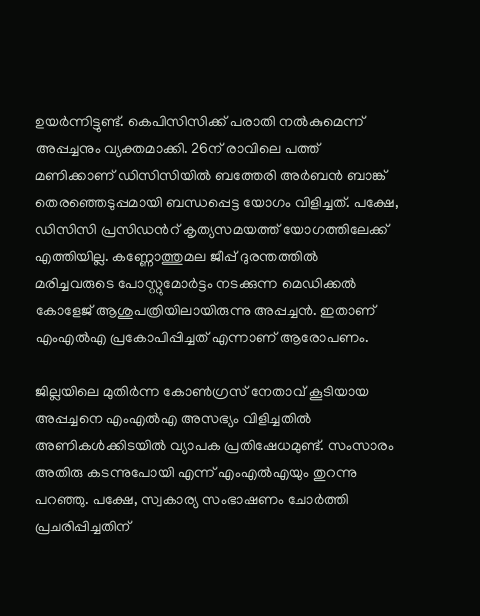ഉയര്‍ന്നിട്ടുണ്ട്. കെപിസിസിക്ക് പരാതി നൽകുമെന്ന് അപ്പച്ചനും വ്യക്തമാക്കി. 26ന് രാവിലെ പത്ത് മണിക്കാണ് ഡിസിസിയിൽ ബത്തേരി അർബൻ ബാങ്ക് തെരഞ്ഞെടുപ്പമായി ബന്ധപ്പെട്ട യോഗം വിളിച്ചത്. പക്ഷേ, ഡിസിസി പ്രസിഡന്‍റ് കൃത്യസമയത്ത് യോഗത്തിലേക്ക് എത്തിയില്ല. കണ്ണോത്തുമല ജീപ്പ് ദുരന്തത്തിൽ മരിച്ചവരുടെ പോസ്റ്റുമോർട്ടം നടക്കുന്ന മെഡിക്കൽ കോളേജ് ആശുപത്രിയിലായിരുന്നു അപ്പച്ചൻ. ഇതാണ് എംഎൽഎ പ്രകോപിപ്പിച്ചത് എന്നാണ് ആരോപണം.

ജില്ലയിലെ മുതിർന്ന കോൺഗ്രസ് നേതാവ് കൂടിയായ അപ്പച്ചനെ എംഎൽഎ അസഭ്യം വിളിച്ചതിൽ അണികൾക്കിടയിൽ വ്യാപക പ്രതിഷേധമുണ്ട്. സംസാരം അതിരു കടന്നുപോയി എന്ന് എംഎൽഎയും തുറന്നു പറഞ്ഞു. പക്ഷേ, സ്വകാര്യ സംഭാഷണം ചോർത്തി പ്രചരിപ്പിച്ചതിന്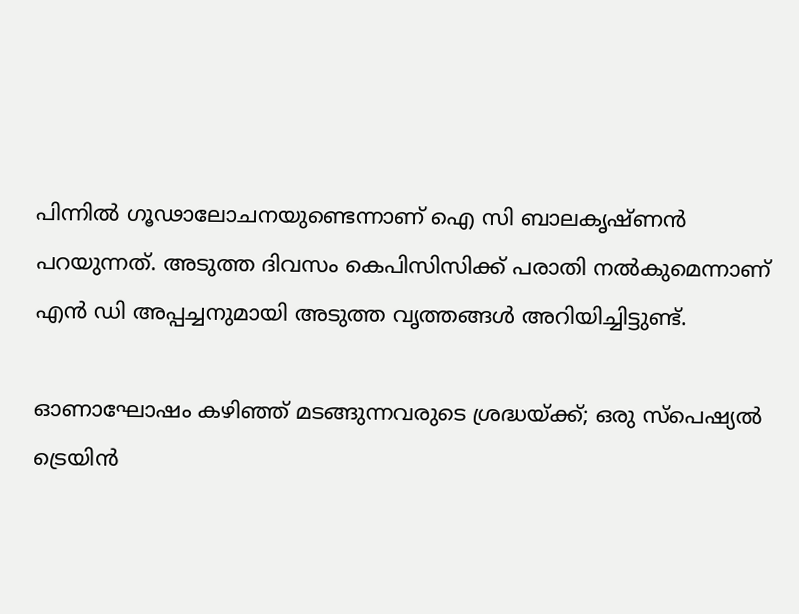പിന്നിൽ ഗൂഢാലോചനയുണ്ടെന്നാണ് ഐ സി ബാലകൃഷ്ണൻ പറയുന്നത്. അടുത്ത ദിവസം കെപിസിസിക്ക് പരാതി നൽകുമെന്നാണ് എൻ ഡി അപ്പച്ചനുമായി അടുത്ത വൃത്തങ്ങൾ അറിയിച്ചിട്ടുണ്ട്.

ഓണാഘോഷം കഴിഞ്ഞ് മടങ്ങുന്നവരുടെ ശ്രദ്ധയ്ക്ക്; ഒരു സ്പെഷ്യൽ ട്രെയിൻ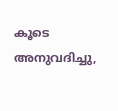കൂടെ അനുവദിച്ചു,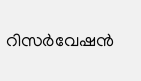റിസര്‍വേഷന്‍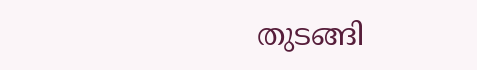തുടങ്ങി